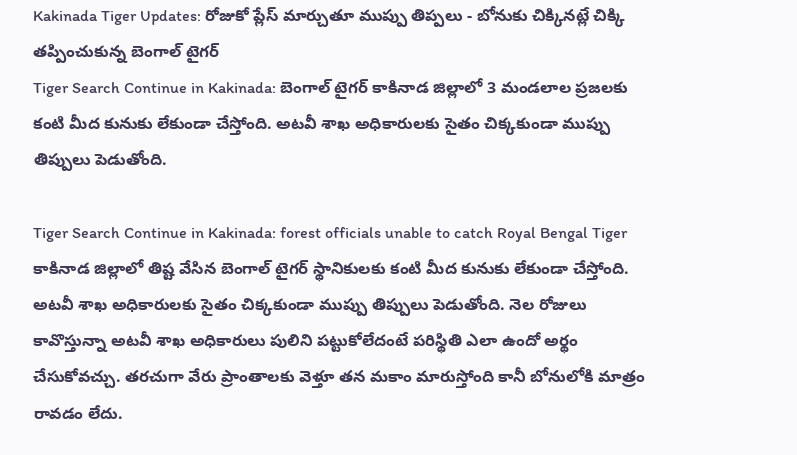Kakinada Tiger Updates: రోజుకో ప్లేస్ మార్చుతూ ముప్పు తిప్పలు - బోనుకు చిక్కినట్లే చిక్కి తప్పించుకున్న బెంగాల్ టైగర్
Tiger Search Continue in Kakinada: బెంగాల్ టైగర్ కాకినాడ జిల్లాలో 3 మండలాల ప్రజలకు కంటి మీద కునుకు లేకుండా చేస్తోంది. అటవీ శాఖ అధికారులకు సైతం చిక్కకుండా ముప్పు తిప్పులు పెడుతోంది.

Tiger Search Continue in Kakinada: forest officials unable to catch Royal Bengal Tiger
కాకినాడ జిల్లాలో తిష్ట వేసిన బెంగాల్ టైగర్ స్థానికులకు కంటి మీద కునుకు లేకుండా చేస్తోంది. అటవీ శాఖ అధికారులకు సైతం చిక్కకుండా ముప్పు తిప్పులు పెడుతోంది. నెల రోజులు కావొస్తున్నా అటవీ శాఖ అధికారులు పులిని పట్టుకోలేదంటే పరిస్థితి ఎలా ఉందో అర్థం చేసుకోవచ్చు. తరచుగా వేరు ప్రాంతాలకు వెళ్తూ తన మకాం మారుస్తోంది కానీ బోనులోకి మాత్రం రావడం లేదు.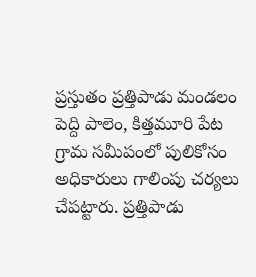ప్రస్తుతం ప్రత్తిపాడు మండలం పెద్ది పాలెం, కిత్తమూరి పేట గ్రామ సమీపంలో పులికోసం అధికారులు గాలింపు చర్యలు చేపట్టారు. ప్రత్తిపాడు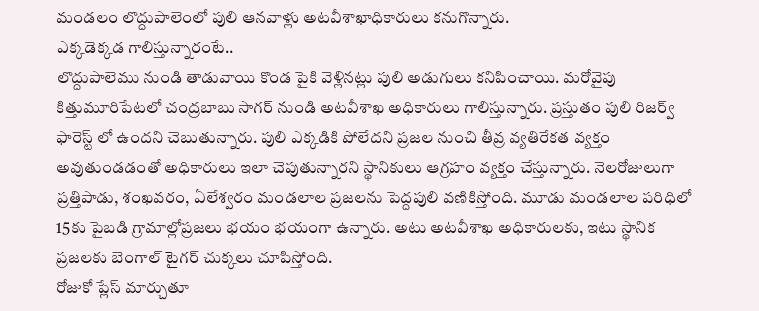మండలం లొద్దుపాలెంలో పులి ఆనవాళ్లు అటవీశాఖాధికారులు కనుగొన్నారు.
ఎక్కడెక్కడ గాలిస్తున్నారంటే..
లొద్దుపాలెము నుండి తాడువాయి కొండ పైకి వెళ్లినట్లు పులి అడుగులు కనిపించాయి. మరోవైపు కిత్తుమూరిపేటలో చంద్రబాబు సాగర్ నుండి అటవీశాఖ అధికారులు గాలిస్తున్నారు. ప్రస్తుతం పులి రిజర్వ్ ఫారెస్ట్ లో ఉందని చెబుతున్నారు. పులి ఎక్కడికి పోలేదని ప్రజల నుంచి తీవ్ర వ్యతిరేకత వ్యక్తం అవుతుండడంతో అధికారులు ఇలా చెపుతున్నారని స్థానికులు ఆగ్రహం వ్యక్తం చేస్తున్నారు. నెలరోజులుగా ప్రత్తిపాడు, శంఖవరం, ఏలేశ్వరం మండలాల ప్రజలను పెద్దపులి వణికిస్తోంది. మూడు మండలాల పరిధిలో 15కు పైబడి గ్రామాల్లోప్రజలు భయం భయంగా ఉన్నారు. అటు అటవీశాఖ అధికారులకు, ఇటు స్థానిక ప్రజలకు బెంగాల్ టైగర్ చుక్కలు చూపిస్తోంది.
రోజుకో ప్లేస్ మార్చుతూ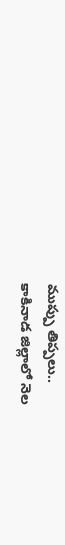ముప్పు తిప్పలు..
కాకినాడ జిల్లాలో నెల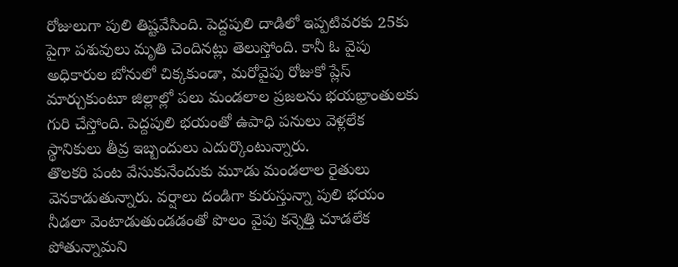రోజులుగా పులి తిష్టవేసింది. పెద్దపులి దాడిలో ఇప్పటివరకు 25కు పైగా పశువులు మృతి చెందినట్లు తెలుస్తోంది. కానీ ఓ వైపు అధికారుల బోనులో చిక్కకుండా, మరోవైపు రోజుకో ప్లేస్ మార్చుకుంటూ జిల్లాల్లో పలు మండలాల ప్రజలను భయభ్రాంతులకు గురి చేస్తోంది. పెద్దపులి భయంతో ఉపాధి పనులు వెళ్లలేక స్థానికులు తీవ్ర ఇబ్బందులు ఎదుర్కొంటున్నారు.
తొలకరి పంట వేసుకునేందుకు మూడు మండలాల రైతులు వెనకాడుతున్నారు. వర్షాలు దండిగా కురుస్తున్నా పులి భయం నీడలా వెంటాడుతుండడంతో పొలం వైపు కన్నెత్తి చూడలేక పోతున్నామని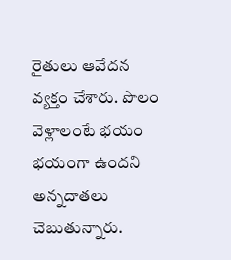రైతులు ఆవేదన వ్యక్తం చేశారు. పొలం వెళ్లాలంటే భయం భయంగా ఉందని అన్నదాతలు చెబుతున్నారు.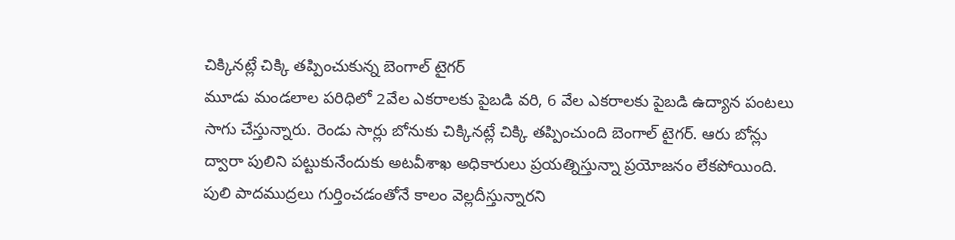చిక్కినట్లే చిక్కి తప్పించుకున్న బెంగాల్ టైగర్
మూడు మండలాల పరిధిలో 2వేల ఎకరాలకు పైబడి వరి, 6 వేల ఎకరాలకు పైబడి ఉద్యాన పంటలు సాగు చేస్తున్నారు. రెండు సార్లు బోనుకు చిక్కినట్లే చిక్కి తప్పించుంది బెంగాల్ టైగర్. ఆరు బోన్లు ద్వారా పులిని పట్టుకునేందుకు అటవీశాఖ అధికారులు ప్రయత్నిస్తున్నా ప్రయోజనం లేకపోయింది. పులి పాదముద్రలు గుర్తించడంతోనే కాలం వెల్లదీస్తున్నారని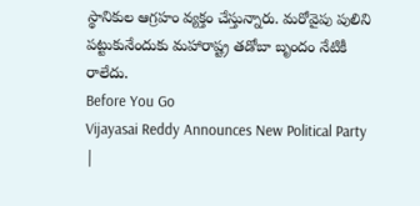స్థానికుల ఆగ్రహం వ్యక్తం చేస్తున్నారు. మరోవైపు పులిని పట్టుకునేందుకు మహారాష్ట్ర తడోబా బృందం నేటికీ రాలేదు.
Before You Go
Vijayasai Reddy Announces New Political Party |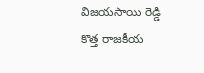విజయసాయి రెడ్డి కొత్త రాజకీయ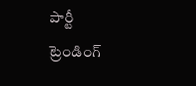పార్టీ
ట్రెండింగ్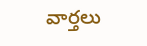వార్తలు